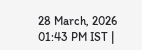28 March, 2026 01:43 PM IST |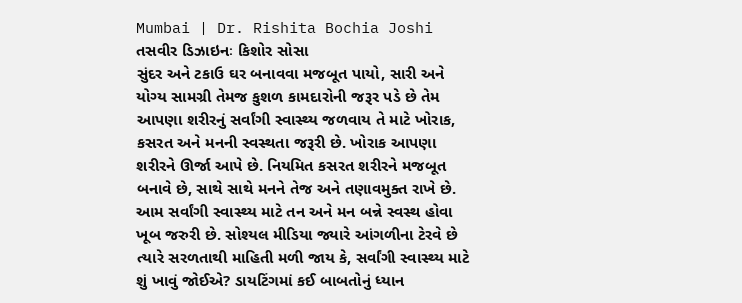Mumbai | Dr. Rishita Bochia Joshi
તસવીર ડિઝાઇનઃ કિશોર સોસા
સુંદર અને ટકાઉ ઘર બનાવવા મજબૂત પાયો, સારી અને યોગ્ય સામગ્રી તેમજ કુશળ કામદારોની જરૂર પડે છે તેમ આપણા શરીરનું સર્વાંગી સ્વાસ્થ્ય જળવાય તે માટે ખોરાક, કસરત અને મનની સ્વસ્થતા જરૂરી છે. ખોરાક આપણા શરીરને ઊર્જા આપે છે. નિયમિત કસરત શરીરને મજબૂત બનાવે છે, સાથે સાથે મનને તેજ અને તણાવમુક્ત રાખે છે. આમ સર્વાંગી સ્વાસ્થ્ય માટે તન અને મન બન્ને સ્વસ્થ હોવા ખૂબ જરુરી છે. સોશ્યલ મીડિયા જ્યારે આંગળીના ટેરવે છે ત્યારે સરળતાથી માહિતી મળી જાય કે, સર્વાંગી સ્વાસ્થ્ય માટે શું ખાવું જોઈએ? ડાયટિંગમાં કઈ બાબતોનું ધ્યાન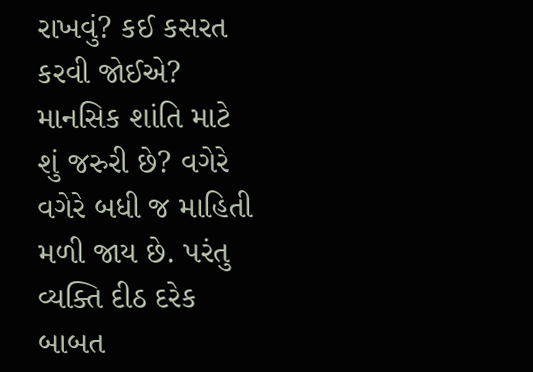રાખવું? કઈ કસરત કરવી જોઈએ? માનસિક શાંતિ માટે શું જરુરી છે? વગેરે વગેરે બધી જ માહિતી મળી જાય છે. પરંતુ વ્યક્તિ દીઠ દરેક બાબત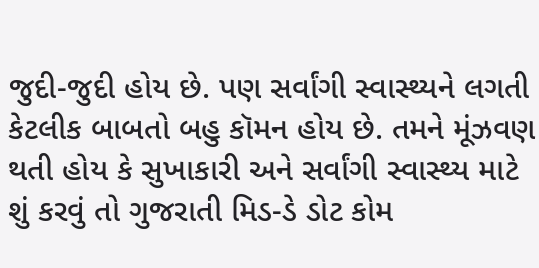જુદી-જુદી હોય છે. પણ સર્વાંગી સ્વાસ્થ્યને લગતી કેટલીક બાબતો બહુ કૉમન હોય છે. તમને મૂંઝવણ થતી હોય કે સુખાકારી અને સર્વાંગી સ્વાસ્થ્ય માટે શું કરવું તો ગુજરાતી મિડ-ડે ડોટ કોમ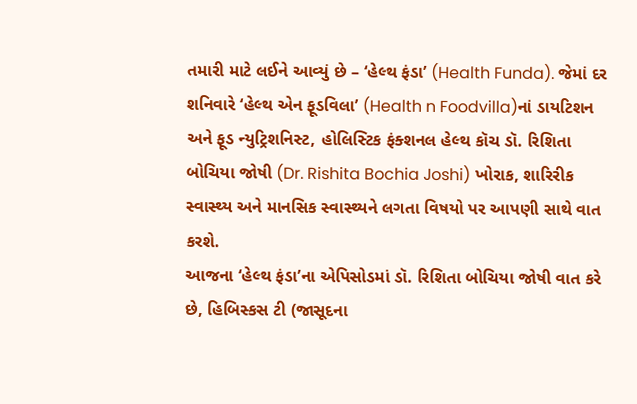તમારી માટે લઈને આવ્યું છે – ‘હેલ્થ ફંડા’ (Health Funda). જેમાં દર શનિવારે ‘હેલ્થ એન ફૂડવિલા’ (Health n Foodvilla)નાં ડાયટિશન અને ફૂડ ન્યુટ્રિશનિસ્ટ, હોલિસ્ટિક ફંક્શનલ હેલ્થ કૉચ ડૉ. રિશિતા બોચિયા જોષી (Dr. Rishita Bochia Joshi) ખોરાક, શારિરીક સ્વાસ્થ્ય અને માનસિક સ્વાસ્થ્યને લગતા વિષયો પર આપણી સાથે વાત કરશે.
આજના ‘હેલ્થ ફંડા’ના એપિસોડમાં ડૉ. રિશિતા બોચિયા જોષી વાત કરે છે, હિબિસ્કસ ટી (જાસૂદના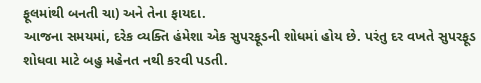ફૂલમાંથી બનતી ચા) અને તેના ફાયદા.
આજના સમયમાં, દરેક વ્યક્તિ હંમેશા એક સુપરફૂડની શોધમાં હોય છે. પરંતુ દર વખતે સુપરફૂડ શોધવા માટે બહુ મહેનત નથી કરવી પડતી.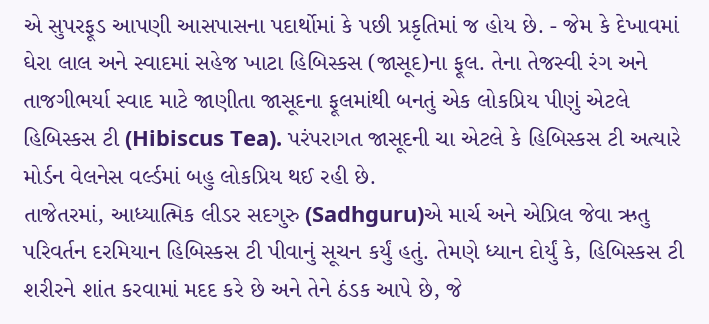એ સુપરફૂડ આપણી આસપાસના પદાર્થોમાં કે પછી પ્રકૃતિમાં જ હોય છે. - જેમ કે દેખાવમાં ઘેરા લાલ અને સ્વાદમાં સહેજ ખાટા હિબિસ્કસ (જાસૂદ)ના ફૂલ. તેના તેજસ્વી રંગ અને તાજગીભર્યા સ્વાદ માટે જાણીતા જાસૂદના ફૂલમાંથી બનતું એક લોકપ્રિય પીણું એટલે હિબિસ્કસ ટી (Hibiscus Tea). પરંપરાગત જાસૂદની ચા એટલે કે હિબિસ્કસ ટી અત્યારે મોર્ડન વેલનેસ વર્લ્ડમાં બહુ લોકપ્રિય થઈ રહી છે.
તાજેતરમાં, આધ્યાત્મિક લીડર સદગુરુ (Sadhguru)એ માર્ચ અને એપ્રિલ જેવા ઋતુ પરિવર્તન દરમિયાન હિબિસ્કસ ટી પીવાનું સૂચન કર્યું હતું. તેમણે ધ્યાન દોર્યું કે, હિબિસ્કસ ટી શરીરને શાંત કરવામાં મદદ કરે છે અને તેને ઠંડક આપે છે, જે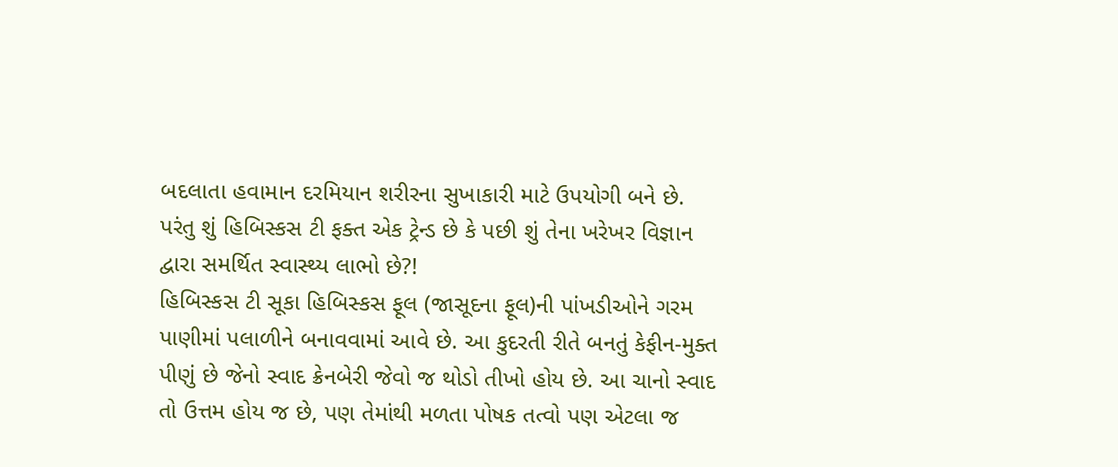બદલાતા હવામાન દરમિયાન શરીરના સુખાકારી માટે ઉપયોગી બને છે.
પરંતુ શું હિબિસ્કસ ટી ફક્ત એક ટ્રેન્ડ છે કે પછી શું તેના ખરેખર વિજ્ઞાન દ્વારા સમર્થિત સ્વાસ્થ્ય લાભો છે?!
હિબિસ્કસ ટી સૂકા હિબિસ્કસ ફૂલ (જાસૂદના ફૂલ)ની પાંખડીઓને ગરમ પાણીમાં પલાળીને બનાવવામાં આવે છે. આ કુદરતી રીતે બનતું કેફીન-મુક્ત પીણું છે જેનો સ્વાદ ક્રેનબેરી જેવો જ થોડો તીખો હોય છે. આ ચાનો સ્વાદ તો ઉત્તમ હોય જ છે, પણ તેમાંથી મળતા પોષક તત્વો પણ એટલા જ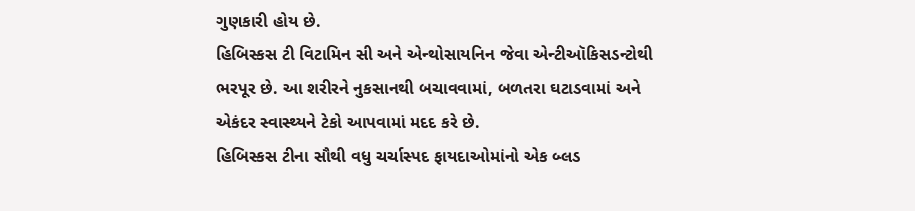ગુણકારી હોય છે.
હિબિસ્કસ ટી વિટામિન સી અને એન્થોસાયનિન જેવા એન્ટીઑકિસડન્ટોથી ભરપૂર છે. આ શરીરને નુકસાનથી બચાવવામાં, બળતરા ઘટાડવામાં અને એકંદર સ્વાસ્થ્યને ટેકો આપવામાં મદદ કરે છે.
હિબિસ્કસ ટીના સૌથી વધુ ચર્ચાસ્પદ ફાયદાઓમાંનો એક બ્લડ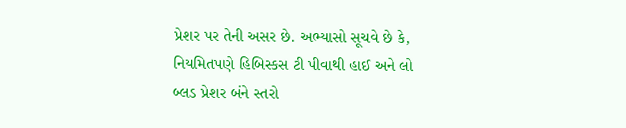પ્રેશર પર તેની અસર છે. અભ્યાસો સૂચવે છે કે, નિયમિતપણે હિબિસ્કસ ટી પીવાથી હાઈ અને લો બ્લડ પ્રેશર બંને સ્તરો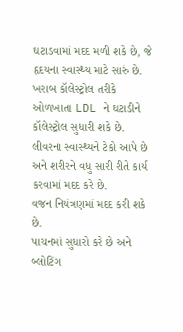ઘટાડવામાં મદદ મળી શકે છે, જે હૃદયના સ્વાસ્થ્ય માટે સારું છે.
ખરાબ કૉલેસ્ટ્રોલ તરીકે ઓળખાતા LDL ને ઘટાડીને કૉલેસ્ટ્રોલ સુધારી શકે છે.
લીવરના સ્વાસ્થ્યને ટેકો આપે છે અને શરીરને વધુ સારી રીતે કાર્ય કરવામાં મદદ કરે છે.
વજન નિયંત્રણમાં મદદ કરી શકે છે.
પાચનમાં સુધારો કરે છે અને બ્લોટિંગ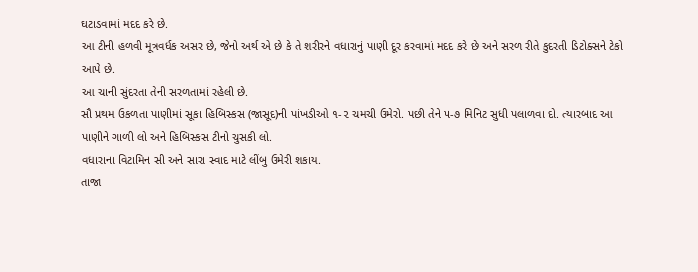ઘટાડવામાં મદદ કરે છે.
આ ટીની હળવી મૂત્રવર્ધક અસર છે, જેનો અર્થ એ છે કે તે શરીરને વધારાનું પાણી દૂર કરવામાં મદદ કરે છે અને સરળ રીતે કુદરતી ડિટોક્સને ટેકો આપે છે.
આ ચાની સુંદરતા તેની સરળતામાં રહેલી છે.
સૌ પ્રથમ ઉકળતા પાણીમાં સૂકા હિબિસ્કસ (જાસૂદ)ની પાંખડીઓ ૧-૨ ચમચી ઉમેરો. પછી તેને ૫-૭ મિનિટ સુધી પલાળવા દો. ત્યારબાદ આ પાણીને ગાળી લો અને હિબિસ્કસ ટીનો ચુસકી લો.
વધારાના વિટામિન સી અને સારા સ્વાદ માટે લીંબુ ઉમેરી શકાય.
તાજા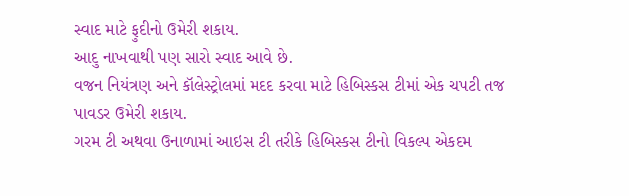સ્વાદ માટે ફુદીનો ઉમેરી શકાય.
આદુ નાખવાથી પણ સારો સ્વાદ આવે છે.
વજન નિયંત્રણ અને કૉલેસ્ટ્રોલમાં મદદ કરવા માટે હિબિસ્કસ ટીમાં એક ચપટી તજ પાવડર ઉમેરી શકાય.
ગરમ ટી અથવા ઉનાળામાં આઇસ ટી તરીકે હિબિસ્કસ ટીનો વિકલ્પ એકદમ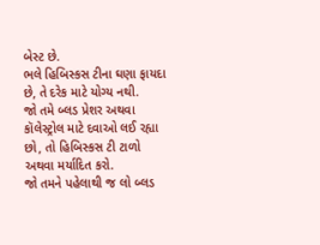બેસ્ટ છે.
ભલે હિબિસ્કસ ટીના ઘણા ફાયદા છે, તે દરેક માટે યોગ્ય નથી.
જો તમે બ્લડ પ્રેશર અથવા કૉલેસ્ટ્રોલ માટે દવાઓ લઈ રહ્યા છો, તો હિબિસ્કસ ટી ટાળો અથવા મર્યાદિત કરો.
જો તમને પહેલાથી જ લો બ્લડ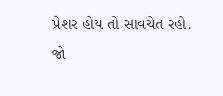પ્રેશર હોય તો સાવચેત રહો.
જો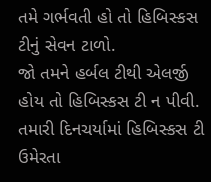તમે ગર્ભવતી હો તો હિબિસ્કસ ટીનું સેવન ટાળો.
જો તમને હર્બલ ટીથી એલર્જી હોય તો હિબિસ્કસ ટી ન પીવી.
તમારી દિનચર્યામાં હિબિસ્કસ ટી ઉમેરતા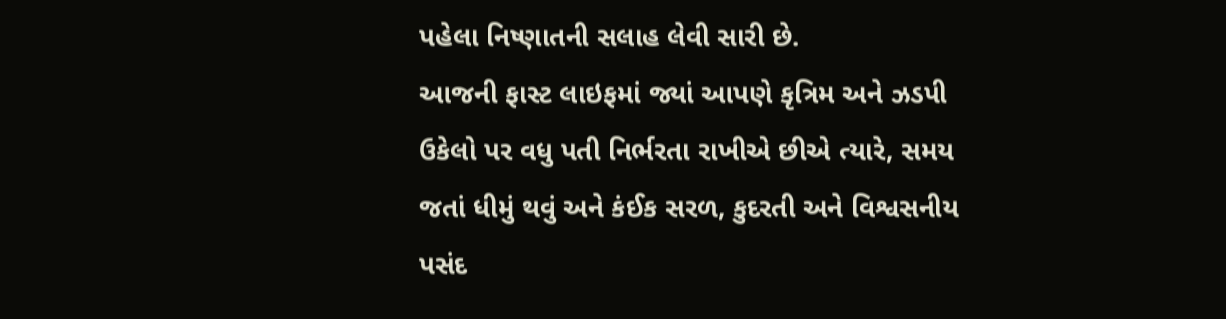પહેલા નિષ્ણાતની સલાહ લેવી સારી છે.
આજની ફાસ્ટ લાઇફમાં જ્યાં આપણે કૃત્રિમ અને ઝડપી ઉકેલો પર વધુ પતી નિર્ભરતા રાખીએ છીએ ત્યારે, સમય જતાં ધીમું થવું અને કંઈક સરળ, કુદરતી અને વિશ્વસનીય પસંદ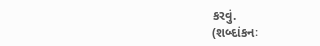કરવું.
(શબ્દાંકનઃ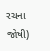રચના જોષી)